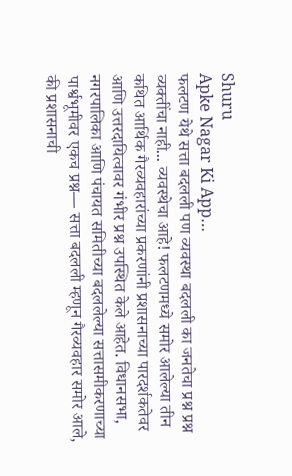Shuru
Apke Nagar Ki App…
फलटण येथे सत्ता बदलली पण व्यवस्था बदलली का जनतेचा प्रश्न प्रश्न व्यक्तींचा नाही... व्यवस्थेचा आहे! फलटणमध्ये समोर आलेल्या तीन कथित आर्थिक गैरव्यवहारांच्या प्रकरणांनी प्रशासनाच्या पारदर्शकतेवर आणि उत्तरदायित्वावर गंभीर प्रश्न उपस्थित केले आहेत. विधानसभा, नगरपालिका आणि पंचायत समितीच्या बदललेल्या सत्तासमीकरणाच्या पार्श्वभूमीवर एकच प्रश्न— सत्ता बदलली म्हणून गैरव्यवहार समोर आले, की प्रशासनाची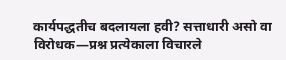कार्यपद्धतीच बदलायला हवी? सत्ताधारी असो वा विरोधक—प्रश्न प्रत्येकाला विचारले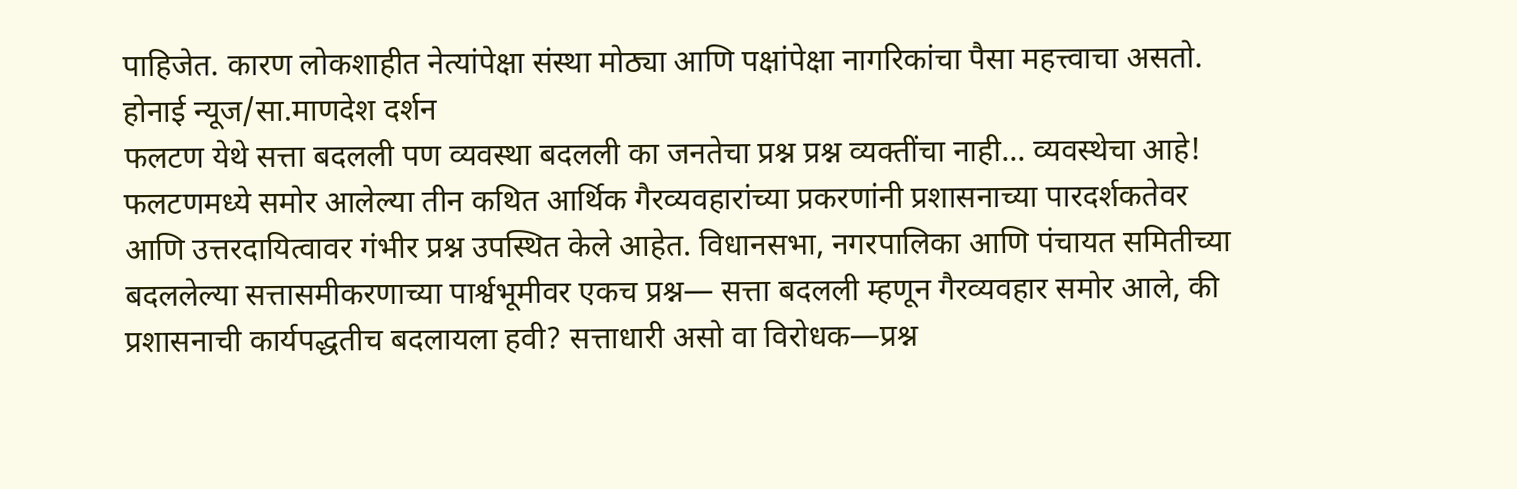पाहिजेत. कारण लोकशाहीत नेत्यांपेक्षा संस्था मोठ्या आणि पक्षांपेक्षा नागरिकांचा पैसा महत्त्वाचा असतो.
होनाई न्यूज/सा.माणदेश दर्शन
फलटण येथे सत्ता बदलली पण व्यवस्था बदलली का जनतेचा प्रश्न प्रश्न व्यक्तींचा नाही... व्यवस्थेचा आहे! फलटणमध्ये समोर आलेल्या तीन कथित आर्थिक गैरव्यवहारांच्या प्रकरणांनी प्रशासनाच्या पारदर्शकतेवर आणि उत्तरदायित्वावर गंभीर प्रश्न उपस्थित केले आहेत. विधानसभा, नगरपालिका आणि पंचायत समितीच्या बदललेल्या सत्तासमीकरणाच्या पार्श्वभूमीवर एकच प्रश्न— सत्ता बदलली म्हणून गैरव्यवहार समोर आले, की प्रशासनाची कार्यपद्धतीच बदलायला हवी? सत्ताधारी असो वा विरोधक—प्रश्न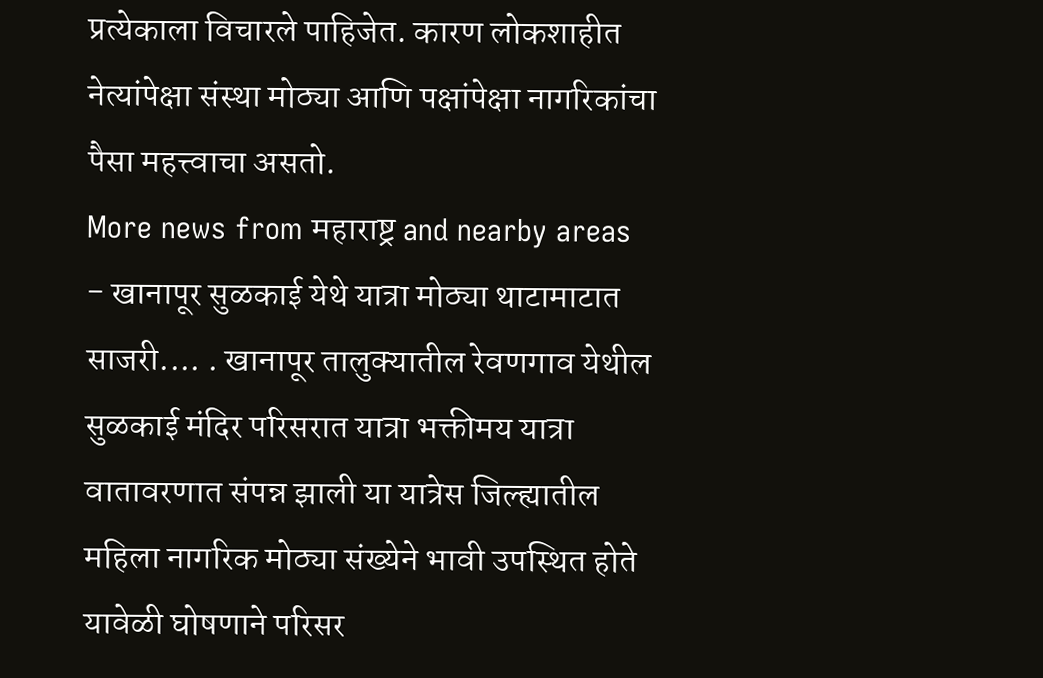प्रत्येकाला विचारले पाहिजेत. कारण लोकशाहीत नेत्यांपेक्षा संस्था मोठ्या आणि पक्षांपेक्षा नागरिकांचा पैसा महत्त्वाचा असतो.
More news from महाराष्ट्र and nearby areas
- खानापूर सुळकाई येथे यात्रा मोठ्या थाटामाटात साजरी.... . खानापूर तालुक्यातील रेवणगाव येथील सुळकाई मंदिर परिसरात यात्रा भक्तीमय यात्रा वातावरणात संपन्न झाली या यात्रेस जिल्ह्यातील महिला नागरिक मोठ्या संख्येने भावी उपस्थित होते यावेळी घोषणाने परिसर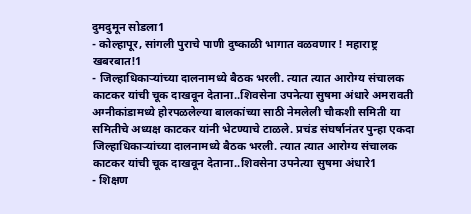दुमदुमून सोडला1
- कोल्हापूर, सांगली पुराचे पाणी दुष्काळी भागात वळवणार ! महाराष्ट्र खबरबात!1
- जिल्हाधिकाऱ्यांच्या दालनामध्ये बैठक भरली. त्यात त्यात आरोग्य संचालक काटकर यांची चूक दाखवून देताना..शिवसेना उपनेत्या सुषमा अंधारे अमरावती अग्नीकांडामध्ये होरपळलेल्या बालकांच्या साठी नेमलेली चौकशी समिती या समितीचे अध्यक्ष काटकर यांनी भेटण्याचे टाळले. प्रचंड संघर्षानंतर पुन्हा एकदा जिल्हाधिकाऱ्यांच्या दालनामध्ये बैठक भरली. त्यात त्यात आरोग्य संचालक काटकर यांची चूक दाखवून देताना..शिवसेना उपनेत्या सुषमा अंधारे1
- शिक्षण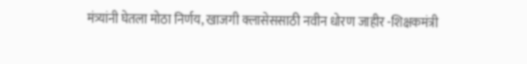मंत्र्यांनी घेतला मोठा निर्णय, खाजगी क्लासेससाठी नवीन धोरण जाहीर -शिक्षकमंत्री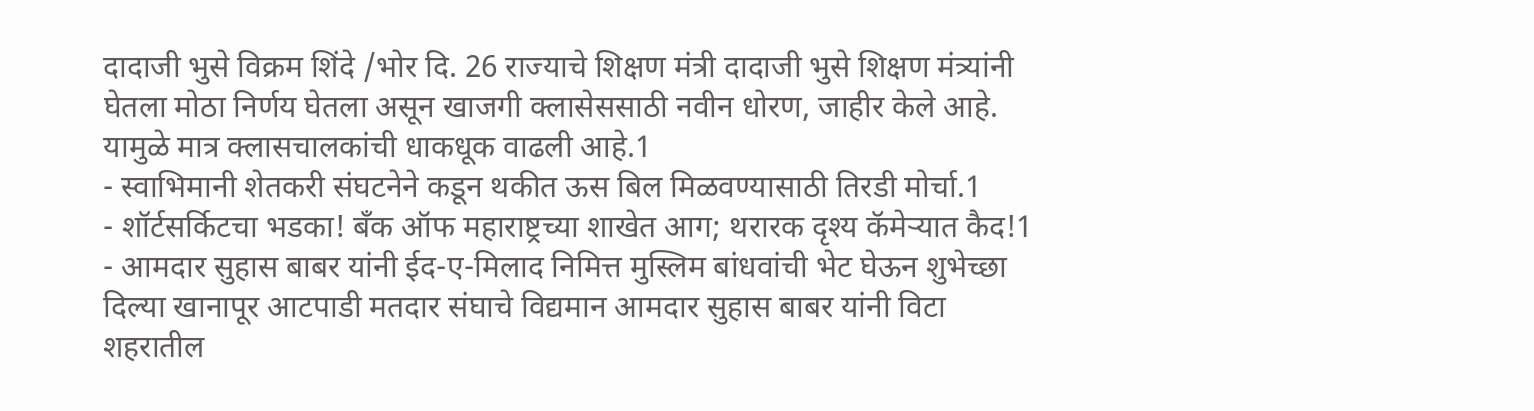दादाजी भुसे विक्रम शिंदे /भोर दि. 26 राज्याचे शिक्षण मंत्री दादाजी भुसे शिक्षण मंत्र्यांनी घेतला मोठा निर्णय घेतला असून खाजगी क्लासेससाठी नवीन धोरण, जाहीर केले आहे. यामुळे मात्र क्लासचालकांची धाकधूक वाढली आहे.1
- स्वाभिमानी शेतकरी संघटनेने कडून थकीत ऊस बिल मिळवण्यासाठी तिरडी मोर्चा.1
- शॉर्टसर्किटचा भडका! बँक ऑफ महाराष्ट्रच्या शाखेत आग; थरारक दृश्य कॅमेऱ्यात कैद!1
- आमदार सुहास बाबर यांनी ईद-ए-मिलाद निमित्त मुस्लिम बांधवांची भेट घेऊन शुभेच्छा दिल्या खानापूर आटपाडी मतदार संघाचे विद्यमान आमदार सुहास बाबर यांनी विटा शहरातील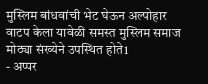मुस्लिम बांधवांची भेट घेऊन अल्पोहार वाटप केला यावेळी समस्त मुस्लिम समाज मोठ्या संख्येने उपस्थित होते1
- अप्पर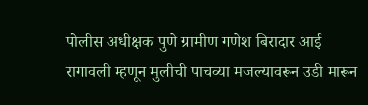पोलीस अधीक्षक पुणे ग्रामीण गणेश बिरादार आई रागावली म्हणून मुलीची पाचव्या मजल्यावरून उडी मारून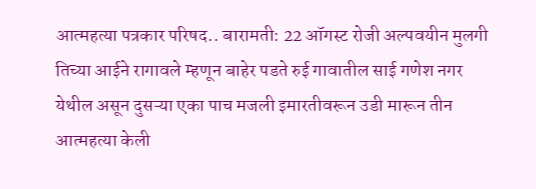आत्महत्या पत्रकार परिषद.. बारामती: 22 ऑगस्ट रोजी अल्पवयीन मुलगी तिच्या आईने रागावले म्हणून बाहेर पडते रुई गावातील साई गणेश नगर येथील असून दुसऱ्या एका पाच मजली इमारतीवरून उडी मारून तीन आत्महत्या केली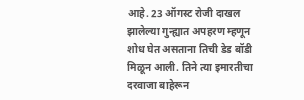आहे. 23 ऑगस्ट रोजी दाखल झालेल्या गुन्ह्यात अपहरण म्हणून शोध घेत असताना तिची डेड बॉडी मिळून आली. तिने त्या इमारतीचा दरवाजा बाहेरून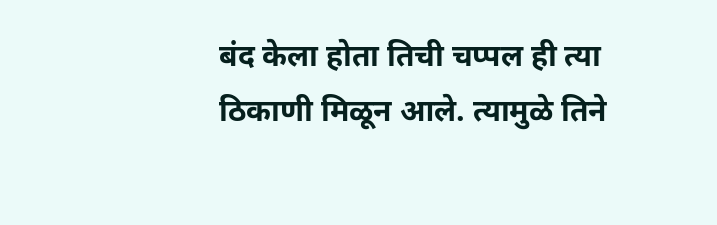बंद केला होता तिची चप्पल ही त्या ठिकाणी मिळून आले. त्यामुळे तिने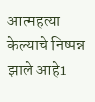आत्महत्या केल्याचे निष्पन्न झाले आहे1